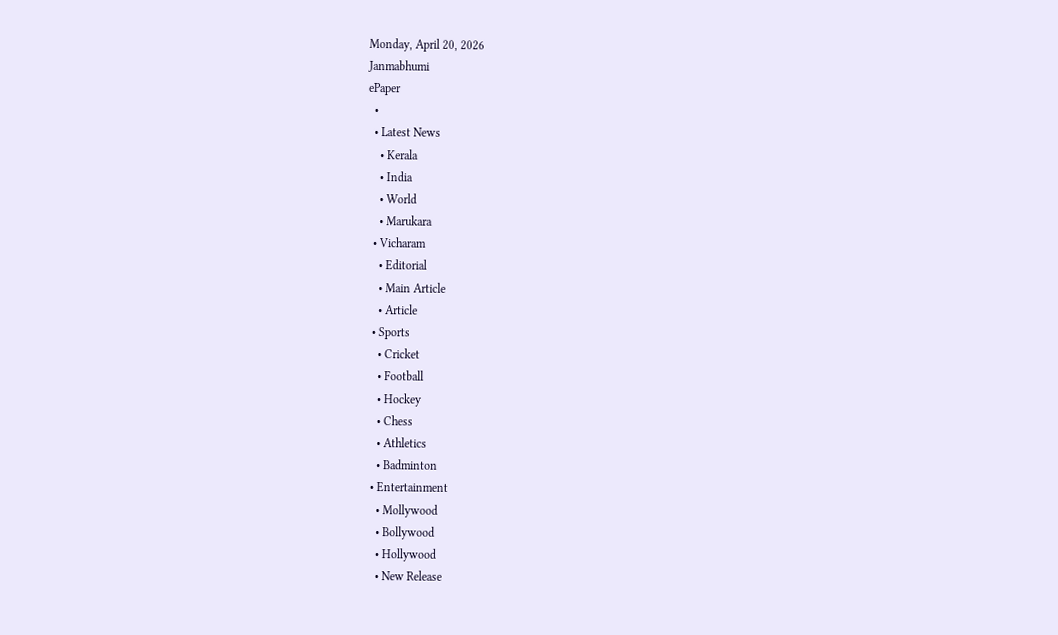Monday, April 20, 2026
Janmabhumi
ePaper
  •
  • Latest News
    • Kerala
    • India
    • World
    • Marukara
  • Vicharam
    • Editorial
    • Main Article
    • Article
  • Sports
    • Cricket
    • Football
    • Hockey
    • Chess
    • Athletics
    • Badminton
  • Entertainment
    • Mollywood
    • Bollywood
    • Hollywood
    • New Release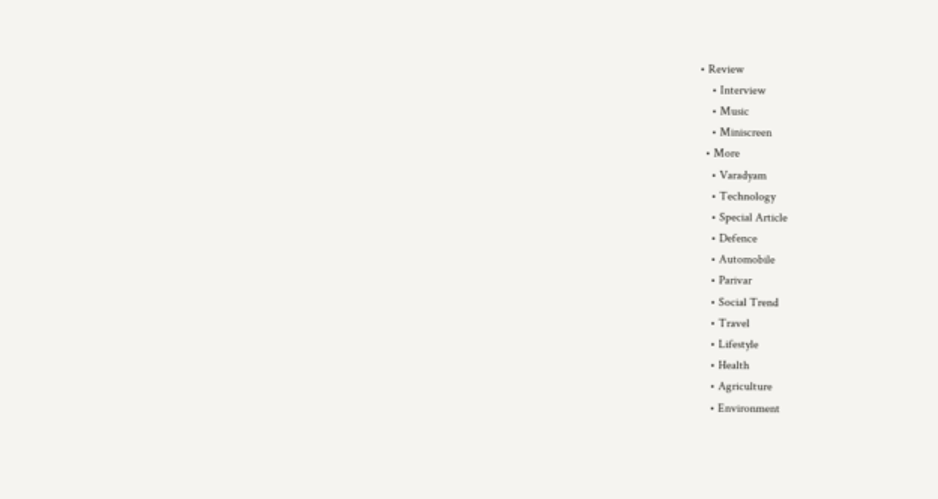• Review
    • Interview
    • Music
    • Miniscreen
  • More
    • Varadyam
    • Technology
    • Special Article
    • Defence
    • Automobile
    • Parivar
    • Social Trend
    • Travel
    • Lifestyle
    • Health
    • Agriculture
    • Environment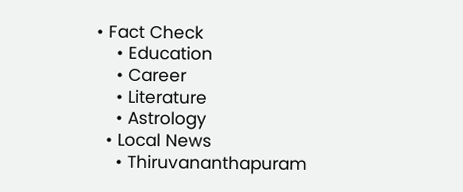• Fact Check
    • Education
    • Career
    • Literature
    • Astrology
  • Local News
    • Thiruvananthapuram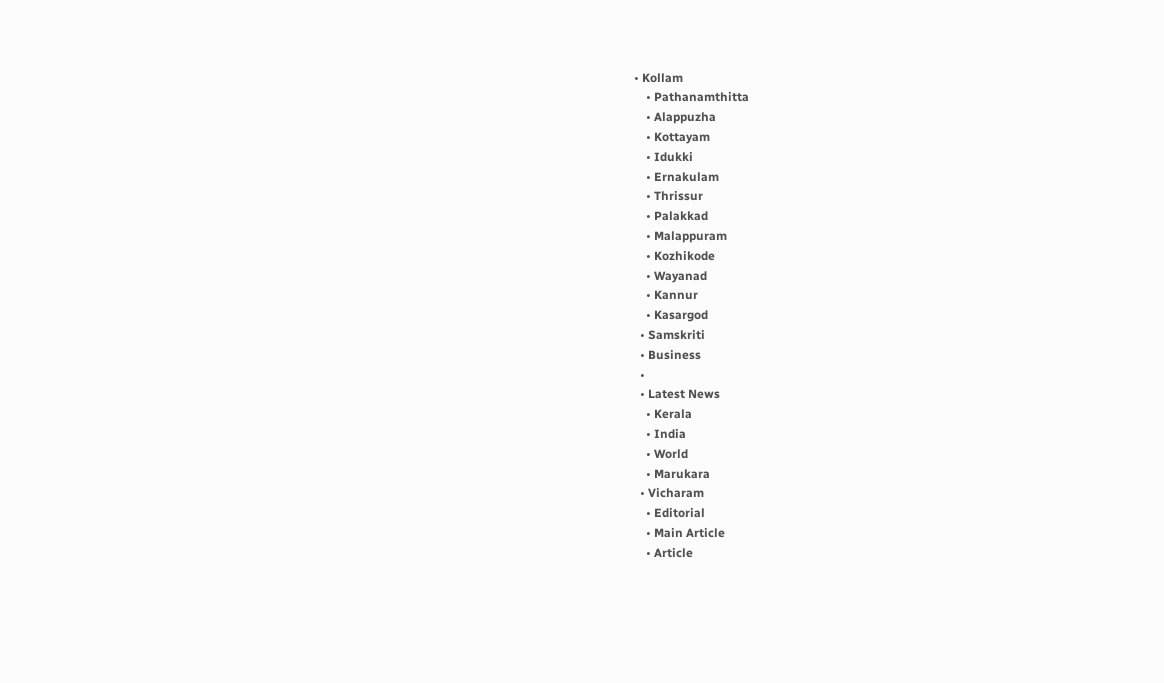• Kollam
    • Pathanamthitta
    • Alappuzha
    • Kottayam
    • Idukki
    • Ernakulam
    • Thrissur
    • Palakkad
    • Malappuram
    • Kozhikode
    • Wayanad
    • Kannur
    • Kasargod
  • Samskriti
  • Business
  •
  • Latest News
    • Kerala
    • India
    • World
    • Marukara
  • Vicharam
    • Editorial
    • Main Article
    • Article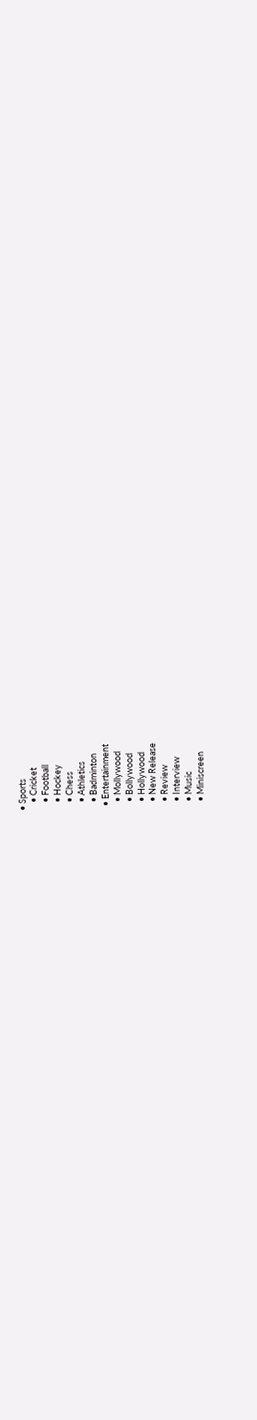• Sports
    • Cricket
    • Football
    • Hockey
    • Chess
    • Athletics
    • Badminton
  • Entertainment
    • Mollywood
    • Bollywood
    • Hollywood
    • New Release
    • Review
    • Interview
    • Music
    • Miniscreen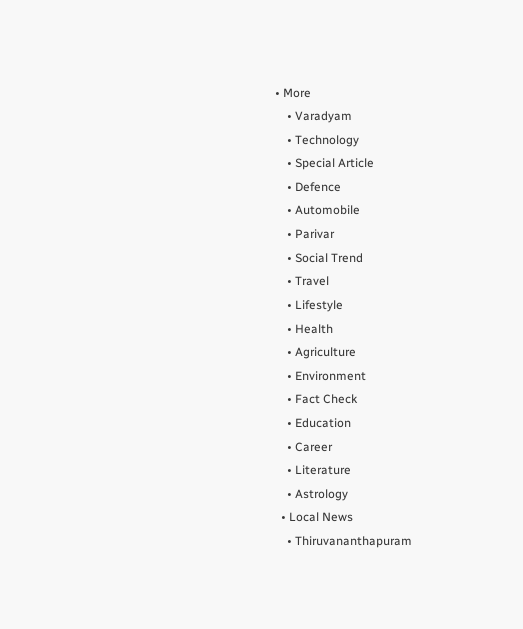• More
    • Varadyam
    • Technology
    • Special Article
    • Defence
    • Automobile
    • Parivar
    • Social Trend
    • Travel
    • Lifestyle
    • Health
    • Agriculture
    • Environment
    • Fact Check
    • Education
    • Career
    • Literature
    • Astrology
  • Local News
    • Thiruvananthapuram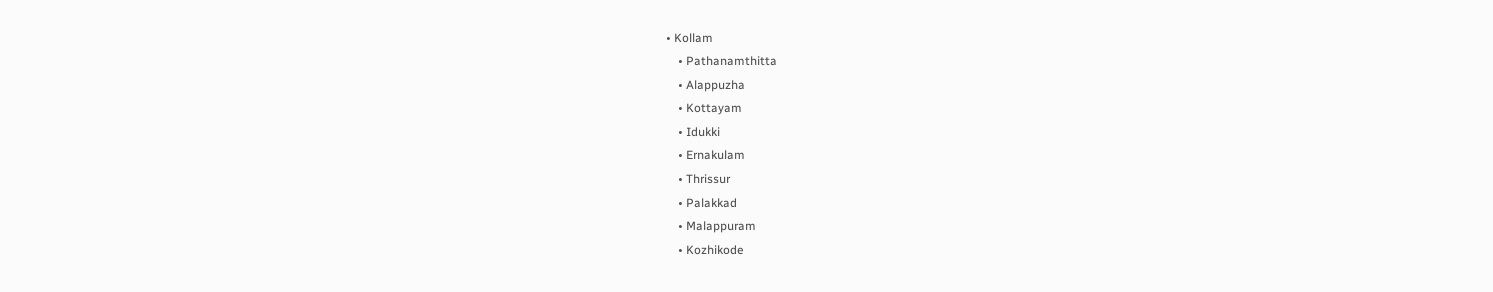• Kollam
    • Pathanamthitta
    • Alappuzha
    • Kottayam
    • Idukki
    • Ernakulam
    • Thrissur
    • Palakkad
    • Malappuram
    • Kozhikode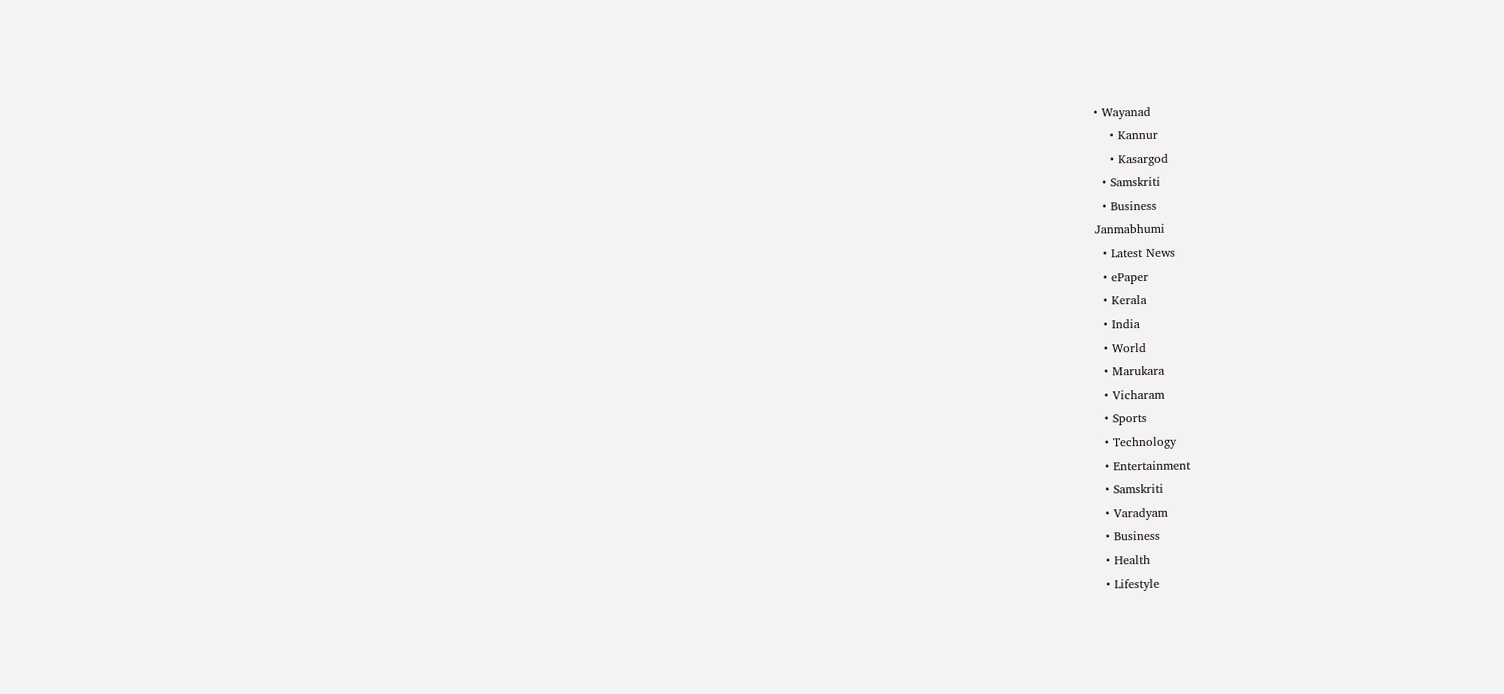• Wayanad
    • Kannur
    • Kasargod
  • Samskriti
  • Business
Janmabhumi
  • Latest News
  • ePaper
  • Kerala
  • India
  • World
  • Marukara
  • Vicharam
  • Sports
  • Technology
  • Entertainment
  • Samskriti
  • Varadyam
  • Business
  • Health
  • Lifestyle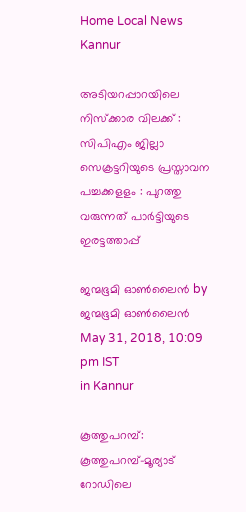Home Local News Kannur

അടിയറപ്പാറയിലെ നിസ്‌ക്കാര വിലക്ക് : സിപിഎം ജില്ലാ സെക്രട്ടറിയുടെ പ്രസ്താവന പച്ചക്കളളം : പുറത്തു വരുന്നത് പാര്‍ട്ടിയുടെ ഇരട്ടത്താപ്പ്

ജന്മഭൂമി ഓണ്‍ലൈന്‍ by ജന്മഭൂമി ഓണ്‍ലൈന്‍
May 31, 2018, 10:09 pm IST
in Kannur

കൂത്തുപറമ്പ്: കൂത്തുപറമ്പ്-മൂര്യാട് റോഡിലെ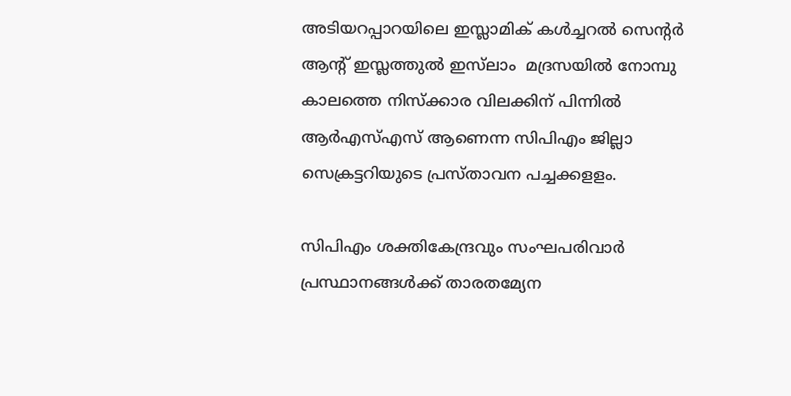അടിയറപ്പാറയിലെ ഇസ്ലാമിക് കള്‍ച്ചറല്‍ സെന്റര്‍ ആന്റ് ഇസ്ലത്തുല്‍ ഇസ്‌ലാം  മദ്രസയില്‍ നോമ്പു കാലത്തെ നിസ്‌ക്കാര വിലക്കിന് പിന്നില്‍ ആര്‍എസ്എസ് ആണെന്ന സിപിഎം ജില്ലാ സെക്രട്ടറിയുടെ പ്രസ്താവന പച്ചക്കളളം.

സിപിഎം ശക്തികേന്ദ്രവും സംഘപരിവാര്‍ പ്രസ്ഥാനങ്ങള്‍ക്ക് താരതമ്യേന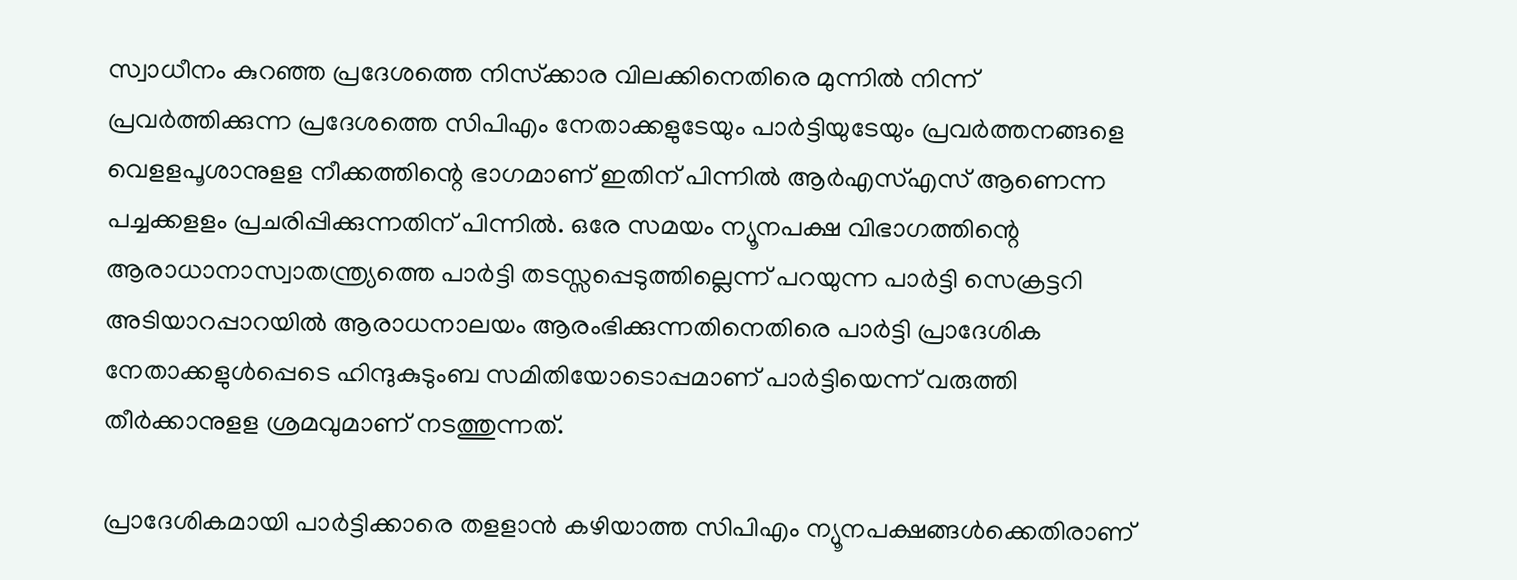സ്വാധീനം കുറഞ്ഞ പ്രദേശത്തെ നിസ്‌ക്കാര വിലക്കിനെതിരെ മുന്നില്‍ നിന്ന് പ്രവര്‍ത്തിക്കുന്ന പ്രദേശത്തെ സിപിഎം നേതാക്കളുടേയും പാര്‍ട്ടിയുടേയും പ്രവര്‍ത്തനങ്ങളെ വെളളപൂശാനുളള നീക്കത്തിന്റെ ഭാഗമാണ് ഇതിന് പിന്നില്‍ ആര്‍എസ്എസ് ആണെന്ന പച്ചക്കളളം പ്രചരിപ്പിക്കുന്നതിന് പിന്നില്‍. ഒരേ സമയം ന്യൂനപക്ഷ വിഭാഗത്തിന്റെ ആരാധാനാസ്വാതന്ത്ര്യത്തെ പാര്‍ട്ടി തടസ്സപ്പെടുത്തില്ലെന്ന് പറയുന്ന പാര്‍ട്ടി സെക്രട്ടറി അടിയാറപ്പാറയില്‍ ആരാധനാലയം ആരംഭിക്കുന്നതിനെതിരെ പാര്‍ട്ടി പ്രാദേശിക നേതാക്കളുള്‍പ്പെടെ ഹിന്ദുകുടുംബ സമിതിയോടൊപ്പമാണ് പാര്‍ട്ടിയെന്ന് വരുത്തി തീര്‍ക്കാനുളള ശ്രമവുമാണ് നടത്തുന്നത്.

പ്രാദേശികമായി പാര്‍ട്ടിക്കാരെ തളളാന്‍ കഴിയാത്ത സിപിഎം ന്യൂനപക്ഷങ്ങള്‍ക്കെതിരാണ്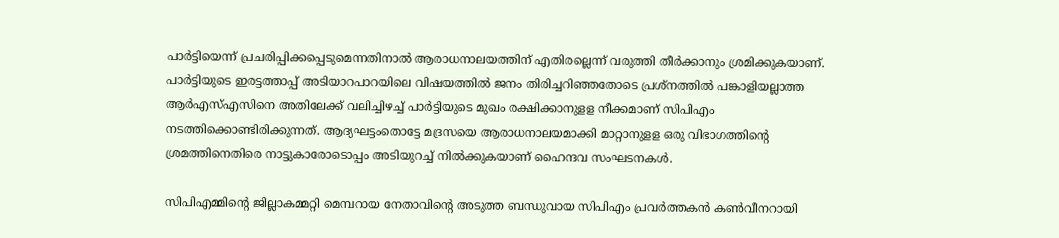പാര്‍ട്ടിയെന്ന് പ്രചരിപ്പിക്കപ്പെടുമെന്നതിനാല്‍ ആരാധനാലയത്തിന് എതിരല്ലെന്ന് വരുത്തി തീര്‍ക്കാനും ശ്രമിക്കുകയാണ്. പാര്‍ട്ടിയുടെ ഇരട്ടത്താപ്പ് അടിയാറപാറയിലെ വിഷയത്തില്‍ ജനം തിരിച്ചറിഞ്ഞതോടെ പ്രശ്‌നത്തില്‍ പങ്കാളിയല്ലാത്ത ആര്‍എസ്എസിനെ അതിലേക്ക് വലിച്ചിഴച്ച് പാര്‍ട്ടിയുടെ മുഖം രക്ഷിക്കാനുളള നീക്കമാണ് സിപിഎം നടത്തിക്കൊണ്ടിരിക്കുന്നത്. ആദ്യഘട്ടംതൊട്ടേ മദ്രസയെ ആരാധനാലയമാക്കി മാറ്റാനുളള ഒരു വിഭാഗത്തിന്റെ ശ്രമത്തിനെതിരെ നാട്ടുകാരോടൊപ്പം അടിയുറച്ച് നില്‍ക്കുകയാണ് ഹൈന്ദവ സംഘടനകള്‍.

സിപിഎമ്മിന്റെ ജില്ലാകമ്മറ്റി മെമ്പറായ നേതാവിന്റെ അടുത്ത ബന്ധുവായ സിപിഎം പ്രവര്‍ത്തകന്‍ കണ്‍വീനറായി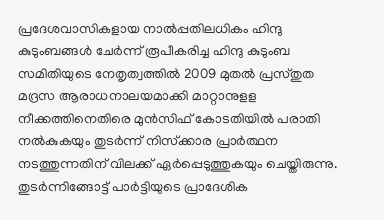പ്രദേശവാസികളായ നാല്‍പ്പതിലധികം ഹിന്ദു കുടുംബങ്ങള്‍ ചേര്‍ന്ന് രൂപീകരിച്ച ഹിന്ദു കുടുംബ സമിതിയുടെ നേതൃത്വത്തില്‍ 2009 മുതല്‍ പ്രസ്തുത മദ്രസ ആരാധനാലയമാക്കി മാറ്റാനുളള നീക്കത്തിനെതിരെ മുന്‍സിഫ് കോടതിയില്‍ പരാതി നല്‍കുകയും തുടര്‍ന്ന് നിസ്‌ക്കാര പ്രാര്‍ത്ഥന നടത്തുന്നതിന് വിലക്ക് ഏര്‍പ്പെടുത്തുകയും ചെയ്തിരുന്നു. തുടര്‍ന്നിങ്ങോട്ട് പാര്‍ട്ടിയുടെ പ്രാദേശിക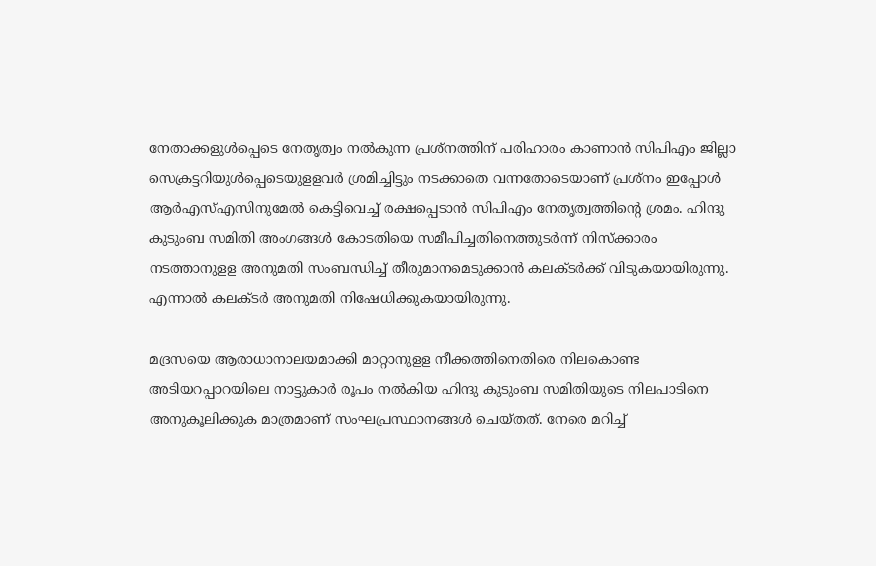നേതാക്കളുള്‍പ്പെടെ നേതൃത്വം നല്‍കുന്ന പ്രശ്‌നത്തിന് പരിഹാരം കാണാന്‍ സിപിഎം ജില്ലാ സെക്രട്ടറിയുള്‍പ്പെടെയുളളവര്‍ ശ്രമിച്ചിട്ടും നടക്കാതെ വന്നതോടെയാണ് പ്രശ്‌നം ഇപ്പോള്‍ ആര്‍എസ്എസിനുമേല്‍ കെട്ടിവെച്ച് രക്ഷപ്പെടാന്‍ സിപിഎം നേതൃത്വത്തിന്റെ ശ്രമം. ഹിന്ദു കുടുംബ സമിതി അംഗങ്ങള്‍ കോടതിയെ സമീപിച്ചതിനെത്തുടര്‍ന്ന് നിസ്‌ക്കാരം നടത്താനുളള അനുമതി സംബന്ധിച്ച് തീരുമാനമെടുക്കാന്‍ കലക്ടര്‍ക്ക് വിടുകയായിരുന്നു. എന്നാല്‍ കലക്ടര്‍ അനുമതി നിഷേധിക്കുകയായിരുന്നു.

മദ്രസയെ ആരാധാനാലയമാക്കി മാറ്റാനുളള നീക്കത്തിനെതിരെ നിലകൊണ്ട അടിയറപ്പാറയിലെ നാട്ടുകാര്‍ രൂപം നല്‍കിയ ഹിന്ദു കുടുംബ സമിതിയുടെ നിലപാടിനെ അനുകൂലിക്കുക മാത്രമാണ് സംഘപ്രസ്ഥാനങ്ങള്‍ ചെയ്തത്. നേരെ മറിച്ച്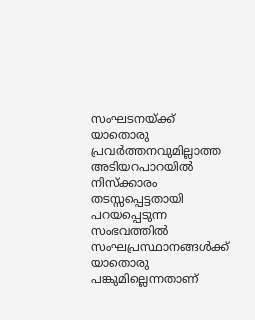സംഘടനയ്‌ക്ക് യാതൊരു പ്രവര്‍ത്തനവുമില്ലാത്ത അടിയറപാറയില്‍ നിസ്‌ക്കാരം തടസ്സപ്പെട്ടതായി പറയപ്പെടുന്ന സംഭവത്തില്‍ സംഘപ്രസ്ഥാനങ്ങള്‍ക്ക് യാതൊരു പങ്കുമില്ലെന്നതാണ്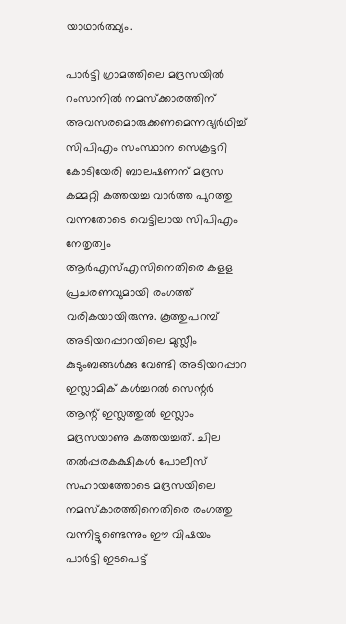യാഥാര്‍ത്ഥ്യം.

പാര്‍ട്ടി ഗ്രാമത്തിലെ മദ്രസയില്‍ റംസാനില്‍ നമസ്‌ക്കാരത്തിന് അവസരമൊരുക്കണമെന്നഭ്യര്‍ഥിച്ച് സിപിഎം സംസ്ഥാന സെക്രട്ടറി കോടിയേരി ബാലഷണന് മദ്രസ കമ്മറ്റി കത്തയച്ച വാര്‍ത്ത പുറത്തു വന്നതോടെ വെട്ടിലായ സിപിഎം നേതൃത്വം ആര്‍എസ്എസിനെതിരെ കളള പ്രചരണവുമായി രംഗത്ത് വരികയായിരുന്നു. കൂത്തുപറമ്പ് അടിയറപ്പാറയിലെ മുസ്ലീം കുടുംബങ്ങള്‍ക്കു വേണ്ടി അടിയറപ്പാറ ഇസ്ലാമിക് കള്‍ച്ചറല്‍ സെന്റര്‍ ആന്റ് ഇസ്ലത്തുല്‍ ഇസ്ലാം മദ്രസയാണു കത്തയച്ചത്. ചില തല്‍പ്പരകക്ഷികള്‍ പോലീസ് സഹായത്തോടെ മദ്രസയിലെ നമസ്‌കാരത്തിനെതിരെ രംഗത്തു വന്നിട്ടുണ്ടെന്നും ഈ വിഷയം പാര്‍ട്ടി ഇടപെട്ട്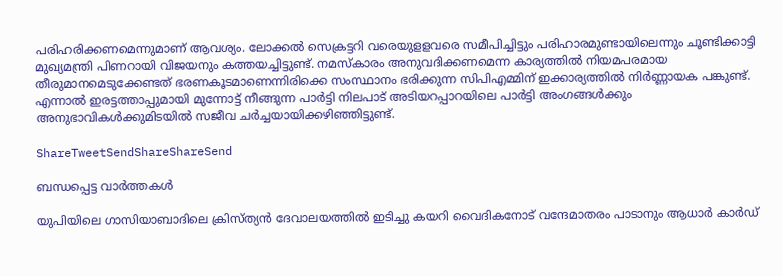പരിഹരിക്കണമെന്നുമാണ് ആവശ്യം. ലോക്കല്‍ സെക്രട്ടറി വരെയുളളവരെ സമീപിച്ചിട്ടും പരിഹാരമുണ്ടായിലെന്നും ചൂണ്ടിക്കാട്ടി മുഖ്യമന്ത്രി പിണറായി വിജയനും കത്തയച്ചിട്ടുണ്ട്. നമസ്‌കാരം അനുവദിക്കണമെന്ന കാര്യത്തില്‍ നിയമപരമായ തീരുമാനമെടുക്കേണ്ടത് ഭരണകൂടമാണെന്നിരിക്കെ സംസ്ഥാനം ഭരിക്കുന്ന സിപിഎമ്മിന് ഇക്കാര്യത്തില്‍ നിര്‍ണ്ണായക പങ്കുണ്ട്. എന്നാല്‍ ഇരട്ടത്താപ്പുമായി മുന്നോട്ട് നീങ്ങുന്ന പാര്‍ട്ടി നിലപാട് അടിയറപ്പാറയിലെ പാര്‍ട്ടി അംഗങ്ങള്‍ക്കും അനുഭാവികള്‍ക്കുമിടയില്‍ സജീവ ചര്‍ച്ചയായിക്കഴിഞ്ഞിട്ടുണ്ട്.

ShareTweetSendShareShareSend

ബന്ധപ്പെട്ട വാര്‍ത്തകള്‍

യുപിയിലെ ഗാസിയാബാദിലെ ക്രിസ്ത്യന്‍ ദേവാലയത്തില്‍ ഇടിച്ചു കയറി വൈദികനോട് വന്ദേമാതരം പാടാനും ആധാർ കാർഡ്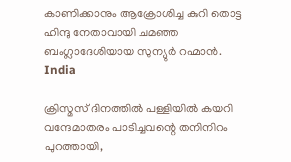കാണിക്കാനും ആക്രോശിച്ച കുറി തൊട്ട ഹിന്ദു നേതാവായി ചമഞ്ഞ ബംഗ്ലാദേശിയായ സുന്യുര്‍ റഹ്മാന്‍.
India

ക്രിസ്മസ് ദിനത്തില്‍ പള്ളിയില്‍ കയറി വന്ദേമാതരം പാടിച്ചവന്റെ തനിനിറം പുറത്തായി,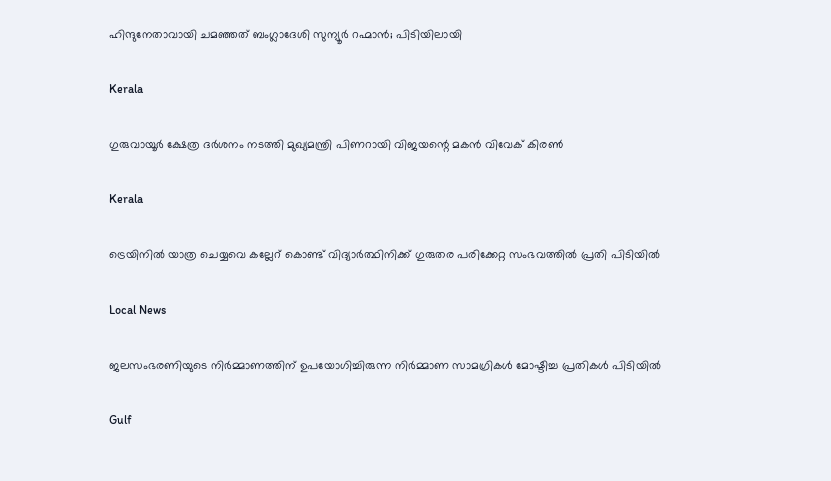ഹിന്ദുനേതാവായി ചമഞ്ഞത് ബംഗ്ലാദേശി സുന്യൂര്‍ റഹ്മാന്‍; പിടിയിലായി

Kerala

ഗുരുവായൂര്‍ ക്ഷേത്ര ദര്‍ശനം നടത്തി മുഖ്യമന്ത്രി പിണറായി വിജയന്റെ മകന്‍ വിവേക് കിരണ്‍

Kerala

ട്രെയിനില്‍ യാത്ര ചെയ്യവെ കല്ലേറ് കൊണ്ട് വിദ്യാര്‍ത്ഥിനിക്ക് ഗുരുതര പരിക്കേറ്റ സംഭവത്തില്‍ പ്രതി പിടിയില്‍

Local News

ജലസംഭരണിയുടെ നിർമ്മാണത്തിന് ഉപയോഗിച്ചിരുന്ന നിർമ്മാണ സാമഗ്രികൾ മോഷ്ടിച്ച പ്രതികൾ പിടിയിൽ

Gulf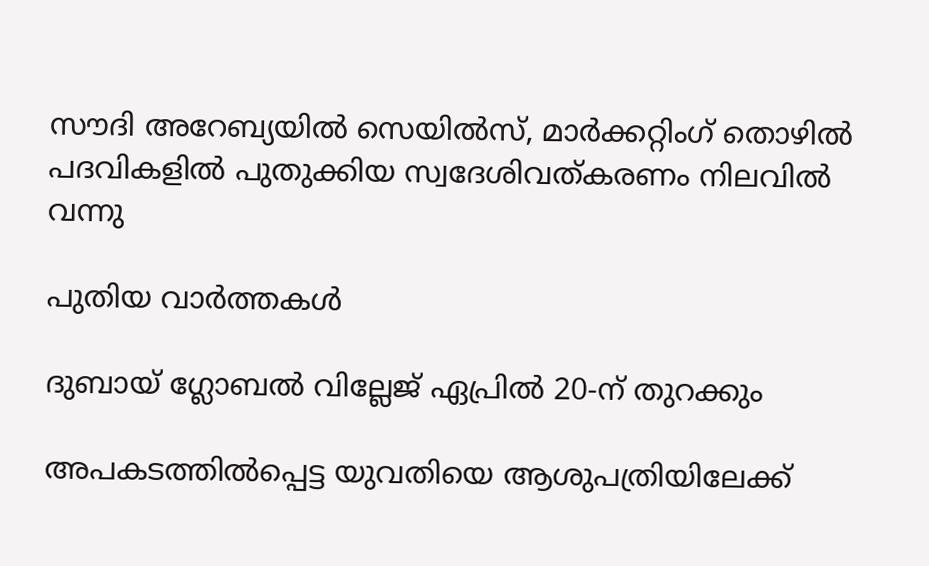സൗദി അറേബ്യയിൽ സെയിൽസ്, മാർക്കറ്റിംഗ് തൊഴിൽ പദവികളിൽ പുതുക്കിയ സ്വദേശിവത്കരണം നിലവിൽ വന്നു

പുതിയ വാര്‍ത്തകള്‍

ദുബായ് ഗ്ലോബൽ വില്ലേജ് ഏപ്രിൽ 20-ന് തുറക്കും

അപകടത്തില്‍പ്പെട്ട യുവതിയെ ആശുപത്രിയിലേക്ക്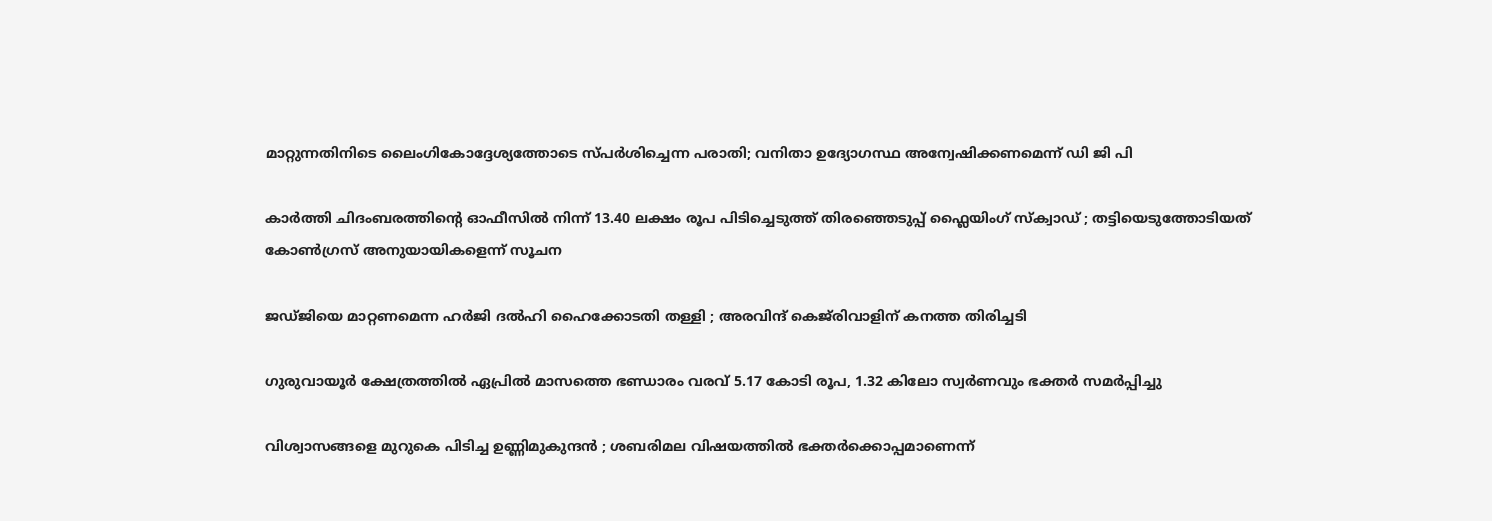മാറ്റുന്നതിനിടെ ലൈംഗികോദ്ദേശ്യത്തോടെ സ്പര്‍ശിച്ചെന്ന പരാതി; വനിതാ ഉദ്യോഗസ്ഥ അന്വേഷിക്കണമെന്ന് ഡി ജി പി

കാർത്തി ചിദംബരത്തിന്റെ ഓഫീസിൽ നിന്ന് 13.40 ലക്ഷം രൂപ പിടിച്ചെടുത്ത് തിരഞ്ഞെടുപ്പ് ഫ്ലൈയിംഗ് സ്ക്വാഡ് ; തട്ടിയെടുത്തോടിയത് കോൺഗ്രസ് അനുയായികളെന്ന് സൂചന

ജഡ്ജിയെ മാറ്റണമെന്ന ഹർജി ദൽഹി ഹൈക്കോടതി തള്ളി ; അരവിന്ദ് കെജ്‌രിവാളിന് കനത്ത തിരിച്ചടി

ഗുരുവായൂര്‍ ക്ഷേത്രത്തില്‍ ഏപ്രില്‍ മാസത്തെ ഭണ്ഡാരം വരവ് 5.17 കോടി രൂപ, 1.32 കിലോ സ്വര്‍ണവും ഭക്തര്‍ സമര്‍പ്പിച്ചു

വിശ്വാസങ്ങളെ മുറുകെ പിടിച്ച ഉണ്ണിമുകുന്ദൻ ; ശബരിമല വിഷയത്തിൽ ഭക്തർക്കൊപ്പമാണെന്ന്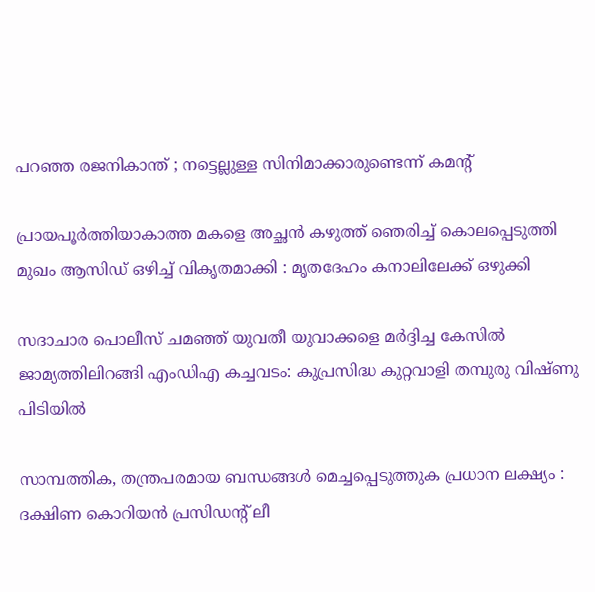പറഞ്ഞ രജനികാന്ത് ; നട്ടെല്ലുള്ള സിനിമാക്കാരുണ്ടെന്ന് കമന്റ്

പ്രായപൂർത്തിയാകാത്ത മകളെ അച്ഛൻ കഴുത്ത് ഞെരിച്ച് കൊലപ്പെടുത്തി മുഖം ആസിഡ് ഒഴിച്ച് വികൃതമാക്കി : മൃതദേഹം കനാലിലേക്ക് ഒഴുക്കി

സദാചാര പൊലീസ് ചമഞ്ഞ് യുവതീ യുവാക്കളെ മര്‍ദ്ദിച്ച കേസില്‍ ജാമ്യത്തിലിറങ്ങി എംഡിഎ കച്ചവടം: കുപ്രസിദ്ധ കുറ്റവാളി തമ്പുരു വിഷ്ണു പിടിയില്‍

സാമ്പത്തിക, തന്ത്രപരമായ ബന്ധങ്ങൾ മെച്ചപ്പെടുത്തുക പ്രധാന ലക്ഷ്യം : ദക്ഷിണ കൊറിയൻ പ്രസിഡന്റ് ലീ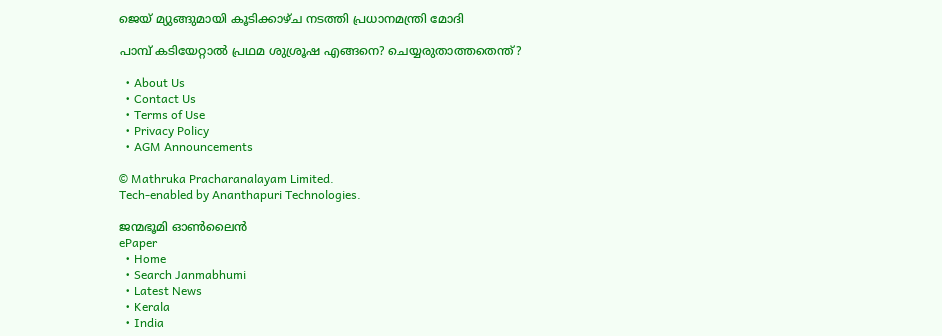ജെയ് മ്യുങ്ങുമായി കൂടിക്കാഴ്ച നടത്തി പ്രധാനമന്ത്രി മോദി

പാമ്പ് കടിയേറ്റാല്‍ പ്രഥമ ശുശ്രൂഷ എങ്ങനെ? ചെയ്യരുതാത്തതെന്ത്?

  • About Us
  • Contact Us
  • Terms of Use
  • Privacy Policy
  • AGM Announcements

© Mathruka Pracharanalayam Limited.
Tech-enabled by Ananthapuri Technologies.

ജന്മഭൂമി ഓണ്‍ലൈന്‍
ePaper
  • Home
  • Search Janmabhumi
  • Latest News
  • Kerala
  • India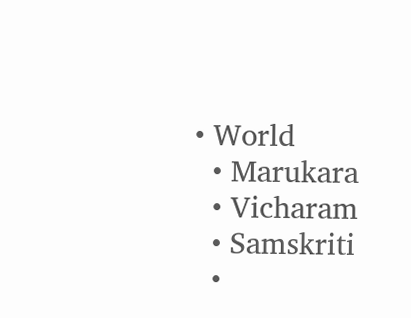• World
  • Marukara
  • Vicharam
  • Samskriti
  •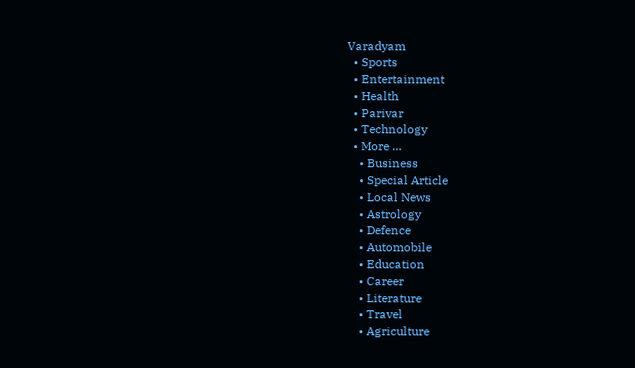Varadyam
  • Sports
  • Entertainment
  • Health
  • Parivar
  • Technology
  • More …
    • Business
    • Special Article
    • Local News
    • Astrology
    • Defence
    • Automobile
    • Education
    • Career
    • Literature
    • Travel
    • Agriculture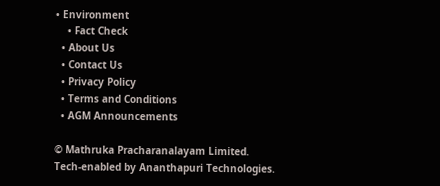• Environment
    • Fact Check
  • About Us
  • Contact Us
  • Privacy Policy
  • Terms and Conditions
  • AGM Announcements

© Mathruka Pracharanalayam Limited.
Tech-enabled by Ananthapuri Technologies.